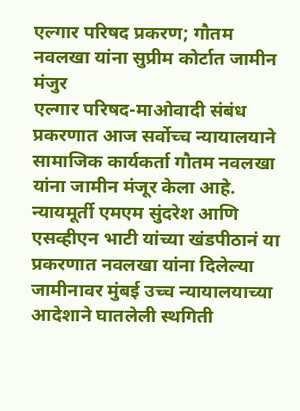एल्गार परिषद प्रकरण; गौतम नवलखा यांना सुप्रीम कोर्टात जामीन मंजुर
एल्गार परिषद-माओवादी संबंध प्रकरणात आज सर्वोच्च न्यायालयाने सामाजिक कार्यकर्ता गौतम नवलखा यांना जामीन मंजूर केला आहे.
न्यायमूर्ती एमएम सुंदरेश आणि एसव्हीएन भाटी यांच्या खंडपीठानं या प्रकरणात नवलखा यांना दिलेल्या जामीनावर मुंबई उच्च न्यायालयाच्या आदेशाने घातलेली स्थगिती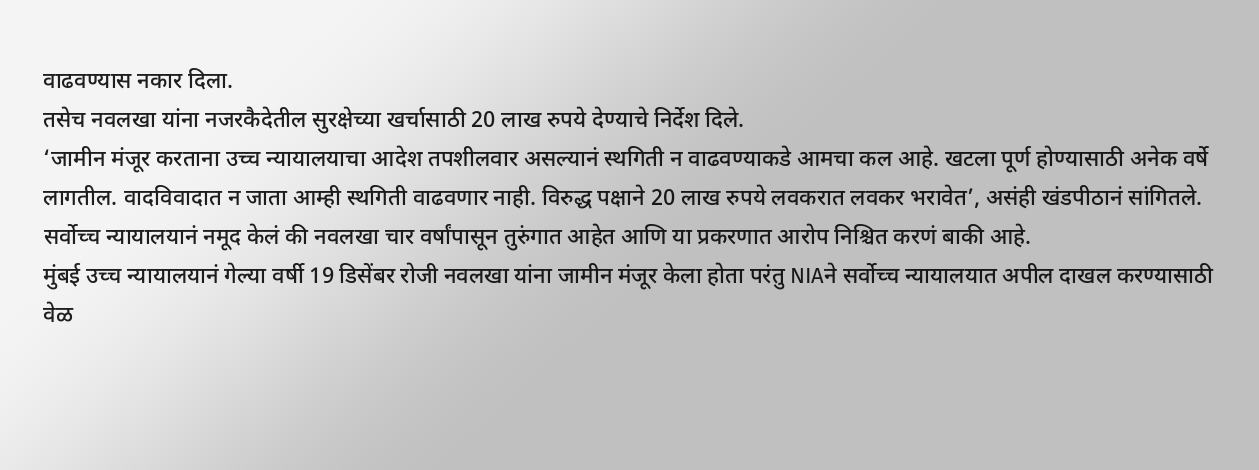वाढवण्यास नकार दिला.
तसेच नवलखा यांना नजरकैदेतील सुरक्षेच्या खर्चासाठी 20 लाख रुपये देण्याचे निर्देश दिले.
‘जामीन मंजूर करताना उच्च न्यायालयाचा आदेश तपशीलवार असल्यानं स्थगिती न वाढवण्याकडे आमचा कल आहे. खटला पूर्ण होण्यासाठी अनेक वर्षे लागतील. वादविवादात न जाता आम्ही स्थगिती वाढवणार नाही. विरुद्ध पक्षाने 20 लाख रुपये लवकरात लवकर भरावेत’, असंही खंडपीठानं सांगितले.
सर्वोच्च न्यायालयानं नमूद केलं की नवलखा चार वर्षांपासून तुरुंगात आहेत आणि या प्रकरणात आरोप निश्चित करणं बाकी आहे.
मुंबई उच्च न्यायालयानं गेल्या वर्षी 19 डिसेंबर रोजी नवलखा यांना जामीन मंजूर केला होता परंतु NIAने सर्वोच्च न्यायालयात अपील दाखल करण्यासाठी वेळ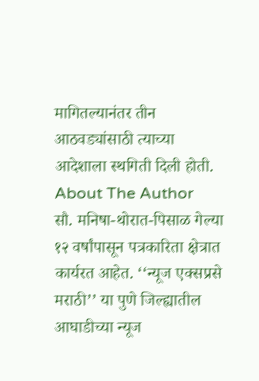मागितल्यानंतर तीन आठवड्यांसाठी त्याच्या आदेशाला स्थगिती दिली होती.
About The Author
सौ. मनिषा-थोरात-पिसाळ गेल्या १२ वर्षांपासून पत्रकारिता क्षेत्रात कार्यरत आहेत. ‘‘न्यूज एक्सप्रसे मराठी’’ या पुणे जिल्ह्यातील आघाडीच्या न्यूज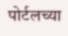पोर्टलच्या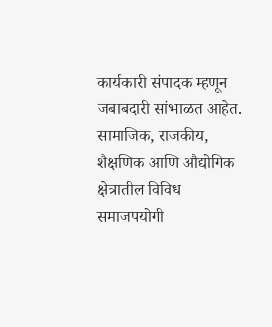कार्यकारी संपादक म्हणून जबाबदारी सांभाळत आहेत. सामाजिक, राजकीय, शैक्षणिक आणि औद्योगिक क्षेत्रातील विविध समाजपयोगी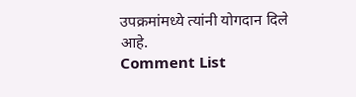उपक्रमांमध्ये त्यांनी योगदान दिले आहे.
Comment List